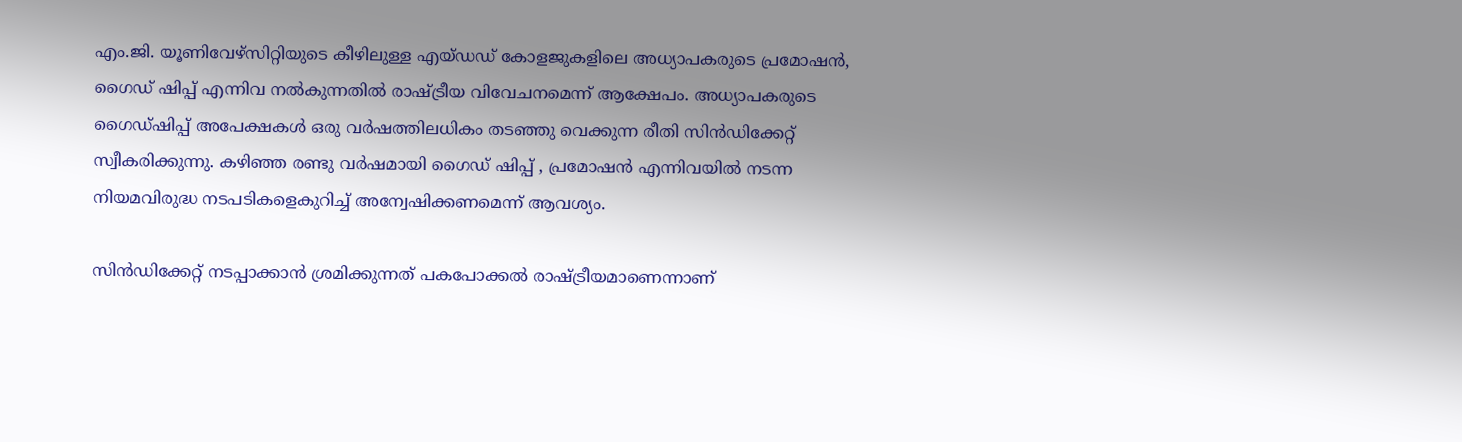എം.ജി. യൂണിവേഴ്‌സിറ്റിയുടെ കീഴിലുള്ള എയ്ഡഡ് കോളജുകളിലെ അധ്യാപകരുടെ പ്രമോഷന്‍, ഗൈഡ് ഷിപ്പ് എന്നിവ നല്‍കുന്നതില്‍ രാഷ്ട്രീയ വിവേചനമെന്ന് ആക്ഷേപം. അധ്യാപകരുടെ ഗൈഡ്ഷിപ്പ് അപേക്ഷകള്‍ ഒരു വര്‍ഷത്തിലധികം തടഞ്ഞു വെക്കുന്ന രീതി സിന്‍ഡിക്കേറ്റ് സ്വീകരിക്കുന്നു. കഴിഞ്ഞ രണ്ടു വര്‍ഷമായി ഗൈഡ് ഷിപ്പ് , പ്രമോഷന്‍ എന്നിവയില്‍ നടന്ന നിയമവിരുദ്ധ നടപടികളെകുറിച്ച് അന്വേഷിക്കണമെന്ന് ആവശ്യം.

സിന്‍ഡിക്കേറ്റ് നടപ്പാക്കാന്‍ ശ്രമിക്കുന്നത് പകപോക്കല്‍ രാഷ്ട്രീയമാണെന്നാണ്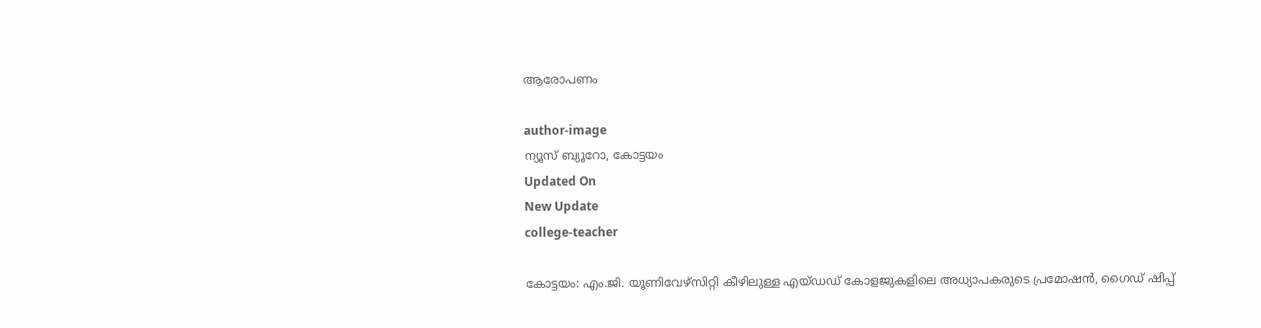ആരോപണം

author-image
ന്യൂസ് ബ്യൂറോ, കോട്ടയം
Updated On
New Update
college-teacher

കോട്ടയം: എം.ജി. യൂണിവേഴ്‌സിറ്റി കീഴിലുള്ള എയ്ഡഡ് കോളജുകളിലെ അധ്യാപകരുടെ പ്രമോഷന്‍, ഗൈഡ് ഷിപ്പ്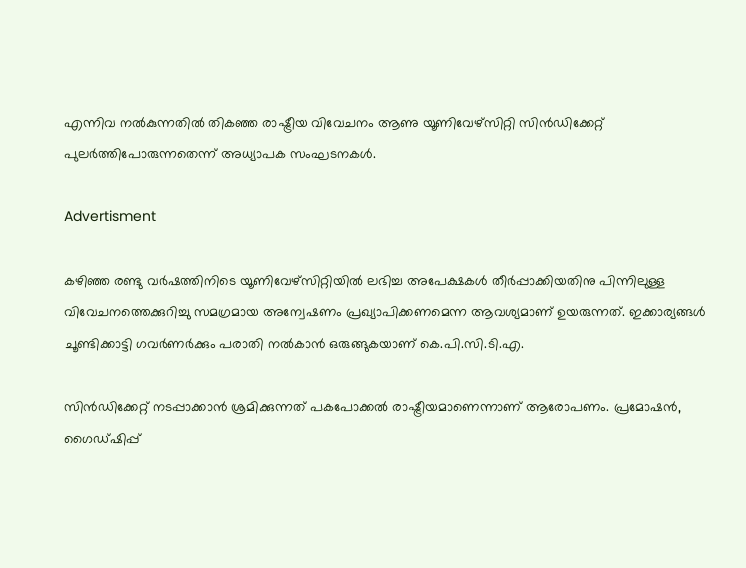എന്നിവ നല്‍കുന്നതില്‍ തികഞ്ഞ രാഷ്ട്രീയ വിവേചനം ആണു യൂണിവേഴ്‌സിറ്റി സിന്‍ഡിക്കേറ്റ് പുലര്‍ത്തിപോരുന്നതെന്ന് അധ്യാപക സംഘടനകള്‍.

Advertisment

കഴിഞ്ഞ രണ്ടു വര്‍ഷത്തിനിടെ യൂണിവേഴ്‌സിറ്റിയില്‍ ലഭിച്ച അപേക്ഷകള്‍ തീര്‍പ്പാക്കിയതിനു പിന്നിലുള്ള വിവേചനത്തെക്കുറിച്ചു സമഗ്രമായ അന്വേഷണം പ്രഖ്യാപിക്കണമെന്ന ആവശ്യമാണ് ഉയരുന്നത്. ഇക്കാര്യങ്ങള്‍ ചൂണ്ടിക്കാട്ടി ഗവര്‍ണര്‍ക്കും പരാതി നല്‍കാന്‍ ഒരുങ്ങുകയാണ് കെ.പി.സി.ടി.എ.

സിന്‍ഡിക്കേറ്റ് നടപ്പാക്കാന്‍ ശ്രമിക്കുന്നത് പകപോക്കല്‍ രാഷ്ട്രീയമാണെന്നാണ് ആരോപണം. പ്രമോഷന്‍, ഗൈഡ്ഷിപ്പ്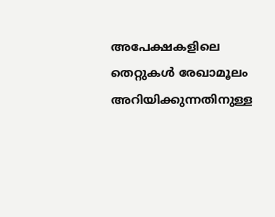അപേക്ഷകളിലെ തെറ്റുകള്‍ രേഖാമൂലം അറിയിക്കുന്നതിനുള്ള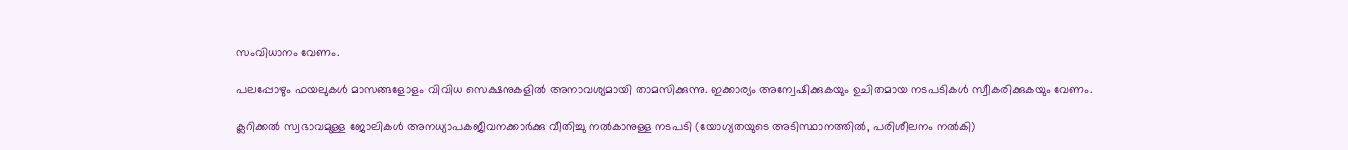സംവിധാനം വേണം.

പലപ്പോഴും ഫയലുകള്‍ മാസങ്ങളോളം വിവിധ സെക്ഷനുകളില്‍ അനാവശ്യമായി താമസിക്കുന്നു. ഇക്കാര്യം അന്വേഷിക്കുകയും ഉചിതമായ നടപടികള്‍ സ്വീകരിക്കുകയും വേണം.

ക്ലറിക്കല്‍ സ്വഭാവമുള്ള ജോലികള്‍ അനധ്യാപകജീവനക്കാര്‍ക്കു വീതിച്ചു നല്‍കാനുള്ള നടപടി (യോഗ്യതയുടെ അടിസ്ഥാനത്തില്‍, പരിശീലനം നല്‍കി)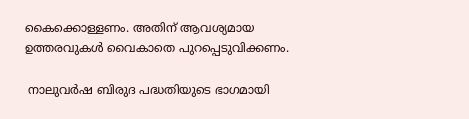കൈക്കൊള്ളണം. അതിന് ആവശ്യമായ ഉത്തരവുകള്‍ വൈകാതെ പുറപ്പെടുവിക്കണം.

 നാലുവര്‍ഷ ബിരുദ പദ്ധതിയുടെ ഭാഗമായി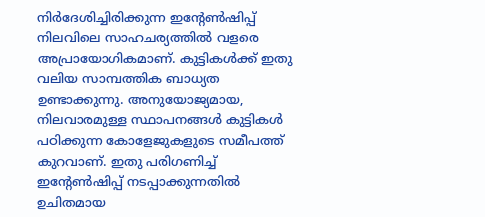നിര്‍ദേശിച്ചിരിക്കുന്ന ഇന്റേണ്‍ഷിപ്പ് നിലവിലെ സാഹചര്യത്തില്‍ വളരെ അപ്രായോഗികമാണ്. കുട്ടികള്‍ക്ക് ഇതു വലിയ സാമ്പത്തിക ബാധ്യത ഉണ്ടാക്കുന്നു. അനുയോജ്യമായ, നിലവാരമുള്ള സ്ഥാപനങ്ങള്‍ കുട്ടികള്‍ പഠിക്കുന്ന കോളേജുകളുടെ സമീപത്ത് കുറവാണ്. ഇതു പരിഗണിച്ച് ഇന്റേണ്‍ഷിപ്പ് നടപ്പാക്കുന്നതില്‍ ഉചിതമായ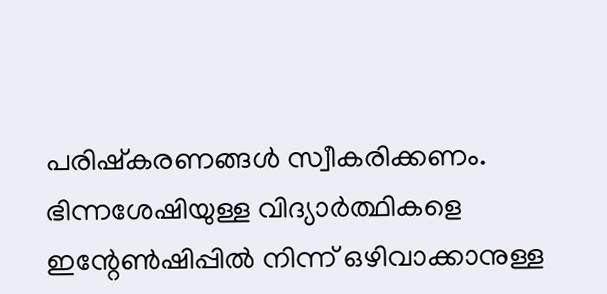പരിഷ്‌കരണങ്ങള്‍ സ്വീകരിക്കണം. ഭിന്നശേഷിയുള്ള വിദ്യാര്‍ത്ഥികളെ ഇന്റേണ്‍ഷിപ്പില്‍ നിന്ന് ഒഴിവാക്കാനുള്ള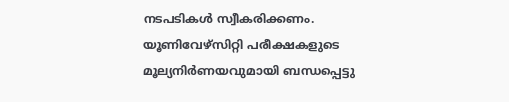നടപടികള്‍ സ്വീകരിക്കണം. യൂണിവേഴ്‌സിറ്റി പരീക്ഷകളുടെ മൂല്യനിര്‍ണയവുമായി ബന്ധപ്പെട്ടു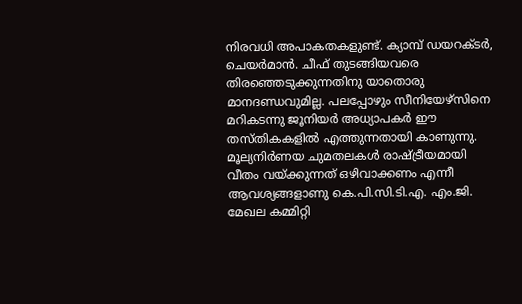നിരവധി അപാകതകളുണ്ട്. ക്യാമ്പ് ഡയറക്ടര്‍, ചെയര്‍മാന്‍. ചീഫ് തുടങ്ങിയവരെ തിരഞ്ഞെടുക്കുന്നതിനു യാതൊരു മാനദണ്ഡവുമില്ല. പലപ്പോഴും സീനിയേഴ്‌സിനെ മറികടന്നു ജൂനിയര്‍ അധ്യാപകര്‍ ഈ തസ്തികകളില്‍ എത്തുന്നതായി കാണുന്നു. മൂല്യനിര്‍ണയ ചുമതലകള്‍ രാഷ്ട്രീയമായി വീതം വയ്ക്കുന്നത് ഒഴിവാക്കണം എന്നീ ആവശ്യങ്ങളാണു കെ.പി.സി.ടി.എ. എം.ജി. മേഖല കമ്മിറ്റി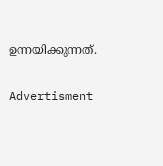ഉന്നയിക്കുന്നത്.

Advertisment